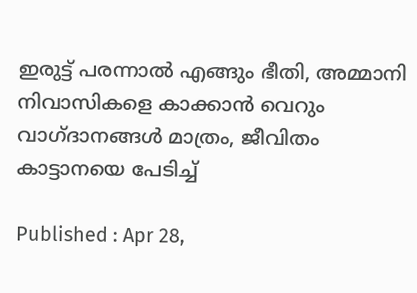ഇരുട്ട് പരന്നാൽ എങ്ങും ഭീതി, അമ്മാനി നിവാസികളെ കാക്കാൻ വെറും വാഗ്ദാനങ്ങൾ മാത്രം, ജീവിതം കാട്ടാനയെ പേടിച്ച്

Published : Apr 28,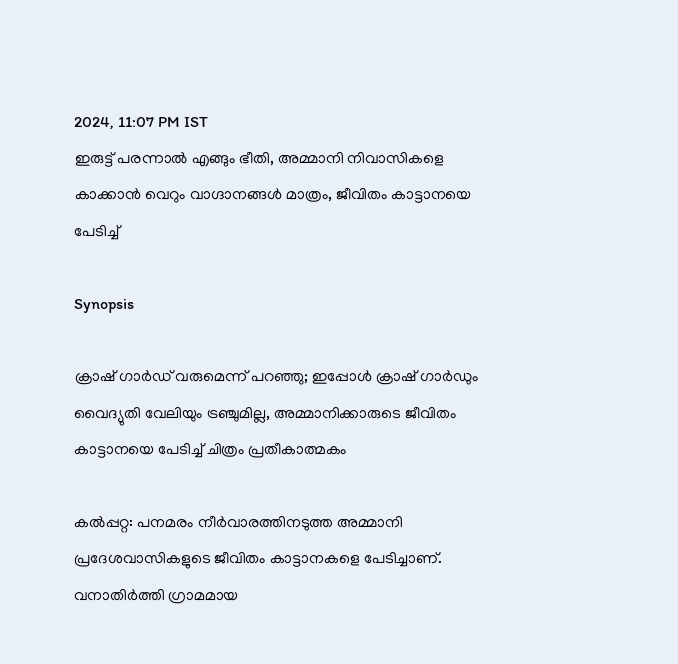2024, 11:07 PM IST
ഇരുട്ട് പരന്നാൽ എങ്ങും ഭീതി, അമ്മാനി നിവാസികളെ കാക്കാൻ വെറും വാഗ്ദാനങ്ങൾ മാത്രം, ജീവിതം കാട്ടാനയെ പേടിച്ച്

Synopsis

ക്രാഷ് ഗാര്‍ഡ് വരുമെന്ന് പറഞ്ഞു; ഇപ്പോള്‍ ക്രാഷ് ഗാര്‍ഡും വൈദ്യുതി വേലിയും ട്രഞ്ചുമില്ല, അമ്മാനിക്കാരുടെ ജീവിതം കാട്ടാനയെ പേടിച്ച് ചിത്രം പ്രതീകാത്മകം

കല്‍പ്പറ്റ: പനമരം നീര്‍വാരത്തിനടുത്ത അമ്മാനി പ്രദേശവാസികളുടെ ജീവിതം കാട്ടാനകളെ പേടിച്ചാണ്. വനാതിര്‍ത്തി ഗ്രാമമായ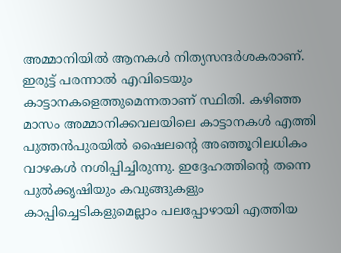അമ്മാനിയില്‍ ആനകള്‍ നിത്യസന്ദര്‍ശകരാണ്. ഇരുട്ട് പരന്നാല്‍ എവിടെയും കാട്ടാനകളെത്തുമെന്നതാണ് സ്ഥിതി. കഴിഞ്ഞ മാസം അമ്മാനിക്കവലയിലെ കാട്ടാനകള്‍ എത്തി പുത്തന്‍പുരയില്‍ ഷൈലന്റെ അഞ്ഞൂറിലധികം വാഴകള്‍ നശിപ്പിച്ചിരുന്നു. ഇദ്ദേഹത്തിന്റെ തന്നെ പുല്‍ക്കൃഷിയും കവുങ്ങുകളും കാപ്പിച്ചെടികളുമെല്ലാം പലപ്പോഴായി എത്തിയ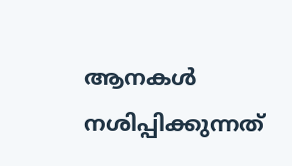ആനകള്‍ നശിപ്പിക്കുന്നത്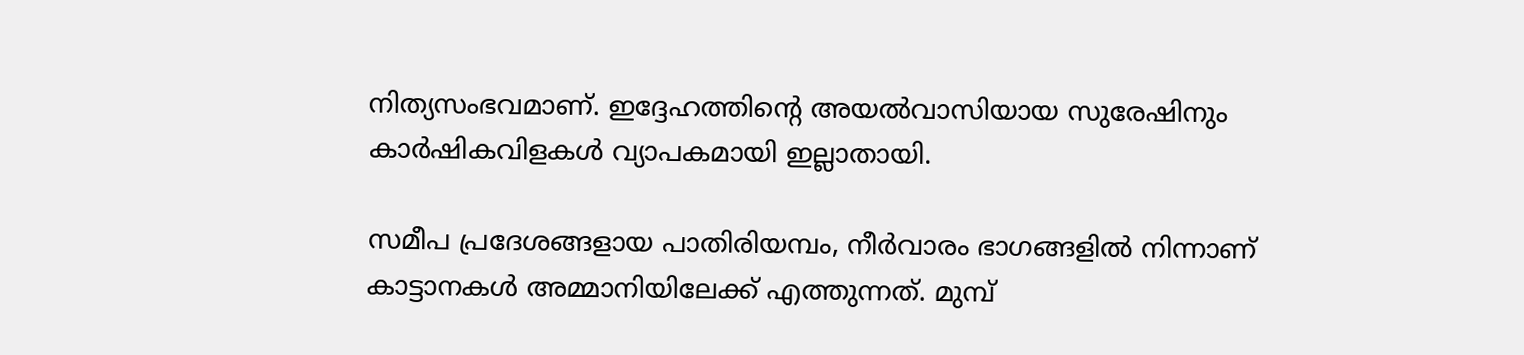നിത്യസംഭവമാണ്. ഇദ്ദേഹത്തിന്റെ അയല്‍വാസിയായ സുരേഷിനും കാര്‍ഷികവിളകള്‍ വ്യാപകമായി ഇല്ലാതായി.

സമീപ പ്രദേശങ്ങളായ പാതിരിയമ്പം, നീര്‍വാരം ഭാഗങ്ങളില്‍ നിന്നാണ് കാട്ടാനകള്‍ അമ്മാനിയിലേക്ക് എത്തുന്നത്. മുമ്പ്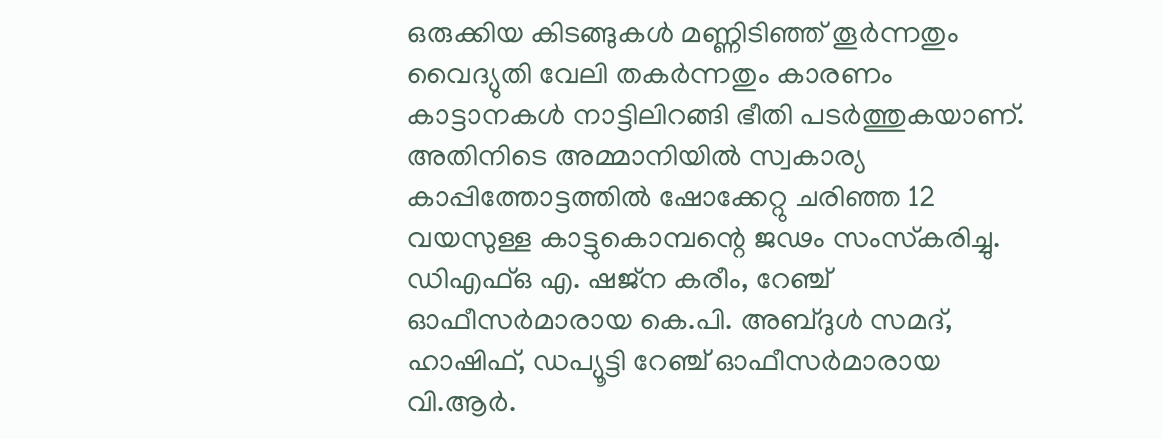ഒരുക്കിയ കിടങ്ങുകള്‍ മണ്ണിടിഞ്ഞ് തൂര്‍ന്നതും വൈദ്യുതി വേലി തകര്‍ന്നതും കാരണം കാട്ടാനകള്‍ നാട്ടിലിറങ്ങി ഭീതി പടര്‍ത്തുകയാണ്. അതിനിടെ അമ്മാനിയില്‍ സ്വകാര്യ കാപ്പിത്തോട്ടത്തില്‍ ഷോക്കേറ്റു ചരിഞ്ഞ 12 വയസുള്ള കാട്ടുകൊമ്പന്റെ ജഢം സംസ്‌കരിച്ചു. ഡിഎഫ്ഒ എ. ഷജ്ന കരീം, റേഞ്ച് ഓഫീസര്‍മാരായ കെ.പി. അബ്ദുള്‍ സമദ്, ഹാഷിഫ്, ഡപ്യൂട്ടി റേഞ്ച് ഓഫീസര്‍മാരായ വി.ആര്‍.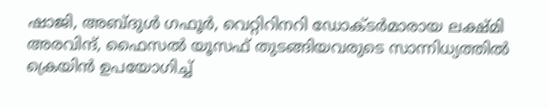ഷാജി, അബ്ദുള്‍ ഗഫൂര്‍, വെറ്റിറിനറി ഡോക്ടര്‍മാരായ ലക്ഷ്മി അരവിന്ദ്, ഫൈസല്‍ യൂസഫ് തുടങ്ങിയവരുടെ സാന്നിധ്യത്തില്‍ ക്രെയിന്‍ ഉപയോഗിച്ച്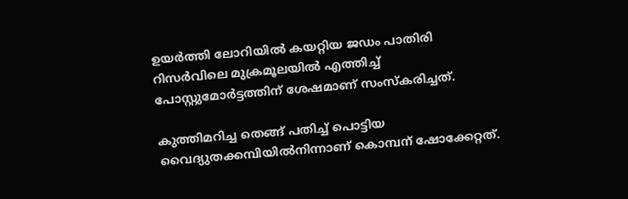ഉയര്‍ത്തി ലോറിയില്‍ കയറ്റിയ ജഡം പാതിരി റിസര്‍വിലെ മുക്രമൂലയില്‍ എത്തിച്ച് പോസ്റ്റുമോര്‍ട്ടത്തിന് ശേഷമാണ് സംസ്‌കരിച്ചത്.

കുത്തിമറിച്ച തെങ്ങ് പതിച്ച് പൊട്ടിയ വൈദ്യുതക്കമ്പിയില്‍നിന്നാണ് കൊമ്പന് ഷോക്കേറ്റത്.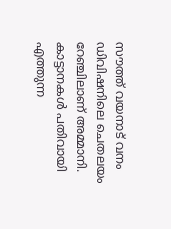സൗത്ത് വയനാട് വനം ഡിവിഷനിലെ ചെതലയം റേഞ്ചിലാണ് അമ്മാനി. കാട്ടാനകള്‍ പതിവായി എത്തുന്ന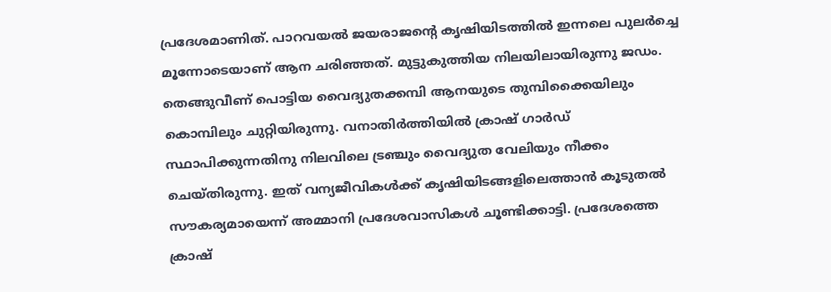പ്രദേശമാണിത്. പാറവയല്‍ ജയരാജന്റെ കൃഷിയിടത്തില്‍ ഇന്നലെ പുലര്‍ച്ചെ മൂന്നോടെയാണ് ആന ചരിഞ്ഞത്. മുട്ടുകുത്തിയ നിലയിലായിരുന്നു ജഡം. തെങ്ങുവീണ് പൊട്ടിയ വൈദ്യുതക്കമ്പി ആനയുടെ തുമ്പിക്കൈയിലും കൊമ്പിലും ചുറ്റിയിരുന്നു. വനാതിര്‍ത്തിയില്‍ ക്രാഷ് ഗാര്‍ഡ് സ്ഥാപിക്കുന്നതിനു നിലവിലെ ട്രഞ്ചും വൈദ്യുത വേലിയും നീക്കം ചെയ്തിരുന്നു. ഇത് വന്യജീവികള്‍ക്ക് കൃഷിയിടങ്ങളിലെത്താന്‍ കൂടുതല്‍ സൗകര്യമായെന്ന് അമ്മാനി പ്രദേശവാസികള്‍ ചൂണ്ടിക്കാട്ടി. പ്രദേശത്തെ ക്രാഷ്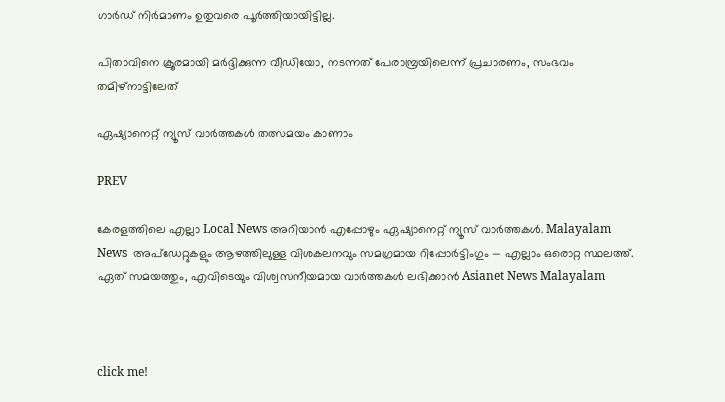ഗാര്‍ഡ് നിര്‍മാണം ഉതുവരെ പൂര്‍ത്തിയായിട്ടില്ല.

പിതാവിനെ ക്രൂരമായി മര്‍ദ്ദിക്കുന്ന വീഡിയോ, നടന്നത് പേരാമ്പ്രയിലെന്ന് പ്രചാരണം, സംഭവം തമിഴ്നാട്ടിലേത്

ഏഷ്യാനെറ്റ് ന്യൂസ് വാർത്തകൾ തത്സമയം കാണാം

PREV

കേരളത്തിലെ എല്ലാ Local News അറിയാൻ എപ്പോഴും ഏഷ്യാനെറ്റ് ന്യൂസ് വാർത്തകൾ. Malayalam News  അപ്‌ഡേറ്റുകളും ആഴത്തിലുള്ള വിശകലനവും സമഗ്രമായ റിപ്പോർട്ടിംഗും — എല്ലാം ഒരൊറ്റ സ്ഥലത്ത്. ഏത് സമയത്തും, എവിടെയും വിശ്വസനീയമായ വാർത്തകൾ ലഭിക്കാൻ Asianet News Malayalam



click me!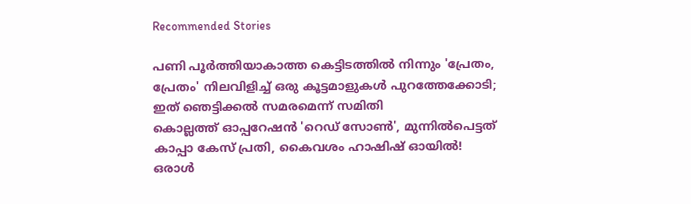Recommended Stories

പണി പൂർത്തിയാകാത്ത കെട്ടിടത്തിൽ നിന്നും 'പ്രേതം, പ്രേതം' നിലവിളിച്ച് ഒരു കൂട്ടമാളുകൾ പുറത്തേക്കോടി; ഇത് ഞെട്ടിക്കൽ സമരമെന്ന് സമിതി
കൊല്ലത്ത് ഓപ്പറേഷൻ 'റെഡ് സോൺ', മുന്നിൽപെട്ടത് കാപ്പാ കേസ് പ്രതി, കൈവശം ഹാഷിഷ് ഓയിൽ! ഒരാൾ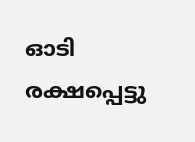ഓടി രക്ഷപ്പെട്ടു